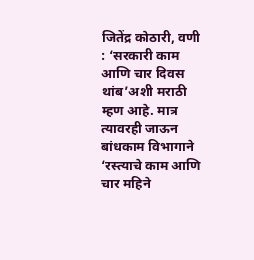जितेंद्र कोठारी, वणी : ‘सरकारी काम आणि चार दिवस थांब’अशी मराठी म्हण आहे. मात्र त्यावरही जाऊन बांधकाम विभागाने ‘रस्त्याचे काम आणि चार महिने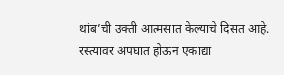थांब’ची उक्ती आत्मसात केल्याचे दिसत आहे. रस्त्यावर अपघात होऊन एकाद्या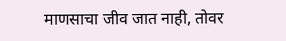माणसाचा जीव जात नाही, तोवर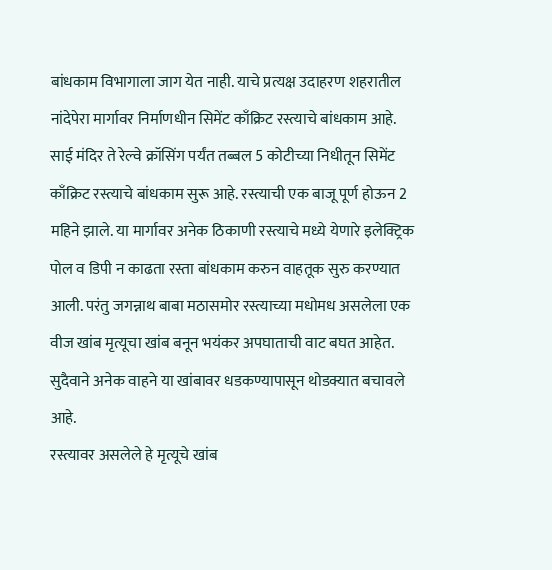बांधकाम विभागाला जाग येत नाही. याचे प्रत्यक्ष उदाहरण शहरातील नांदेपेरा मार्गावर निर्माणधीन सिमेंट काँक्रिट रस्त्याचे बांधकाम आहे.
साई मंदिर ते रेल्वे क्रॉसिंग पर्यंत तब्बल 5 कोटीच्या निधीतून सिमेंट काँक्रिट रस्त्याचे बांधकाम सुरू आहे. रस्त्याची एक बाजू पूर्ण होऊन 2 महिने झाले. या मार्गावर अनेक ठिकाणी रस्त्याचे मध्ये येणारे इलेक्ट्रिक पोल व डिपी न काढता रस्ता बांधकाम करुन वाहतूक सुरु करण्यात आली. परंतु जगन्नाथ बाबा मठासमोर रस्त्याच्या मधोमध असलेला एक वीज खांब मृत्यूचा खांब बनून भयंकर अपघाताची वाट बघत आहेत. सुदैवाने अनेक वाहने या खांबावर धडकण्यापासून थोडक्यात बचावले आहे.
रस्त्यावर असलेले हे मृत्यूचे खांब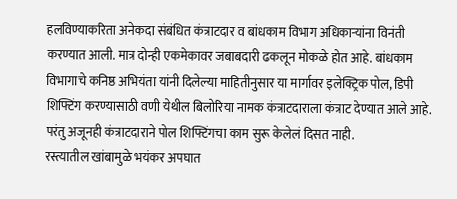हलविण्याकरिता अनेकदा संबंधित कंत्राटदार व बांधकाम विभाग अधिकाऱ्यांना विनंती करण्यात आली. मात्र दोन्ही एकमेकावर जबाबदारी ढकलून मोकळे होत आहे. बांधकाम विभागाचे कनिष्ठ अभियंता यांनी दिलेल्या माहितीनुसार या मार्गावर इलेक्ट्रिक पोल, डिपी शिफ्टिंग करण्यासाठी वणी येथील बिलोरिया नामक कंत्राटदाराला कंत्राट देण्यात आले आहे. परंतु अजूनही कंत्राटदाराने पोल शिफ्टिंगचा काम सुरू केलेलं दिसत नाही.
रस्त्यातील खांबामुळे भयंकर अपघात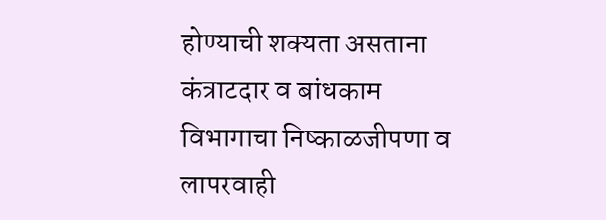होण्याची शक्यता असताना कंत्राटदार व बांधकाम विभागाचा निष्काळजीपणा व लापरवाही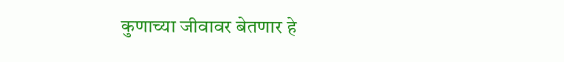कुणाच्या जीवावर बेतणार हे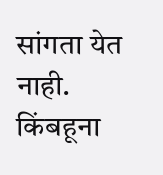सांगता येत नाही. किंबहूना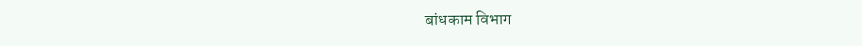बांधकाम विभाग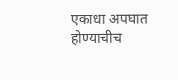एकाधा अपघात होण्याचीच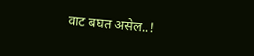वाट बघत असेल..!